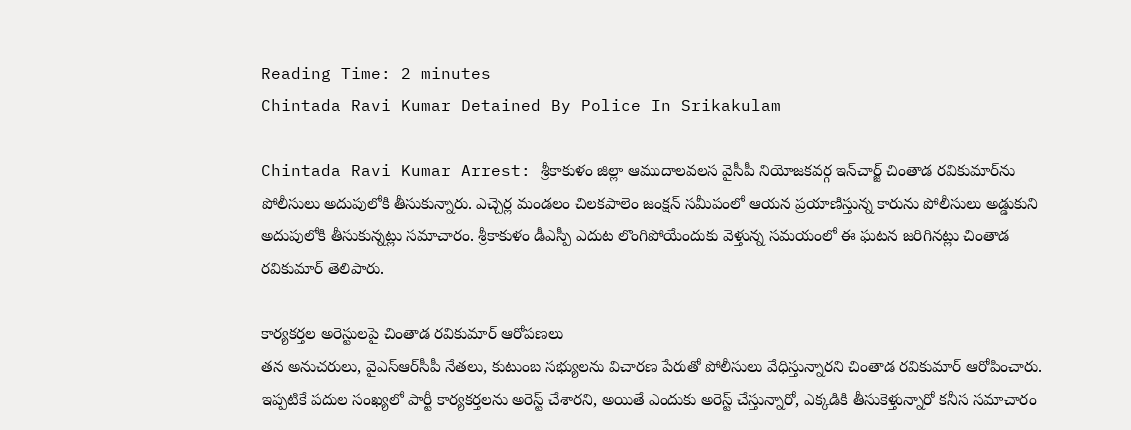Reading Time: 2 minutes
Chintada Ravi Kumar Detained By Police In Srikakulam

Chintada Ravi Kumar Arrest: శ్రీకాకుళం జిల్లా ఆముదాలవలస వైసీపీ నియోజకవర్గ ఇన్‌చార్జ్ చింతాడ రవికుమార్‌ను పోలీసులు అదుపులోకి తీసుకున్నారు. ఎచ్చెర్ల మండలం చిలకపాలెం జంక్షన్ సమీపంలో ఆయన ప్రయాణిస్తున్న కారును పోలీసులు అడ్డుకుని అదుపులోకి తీసుకున్నట్లు సమాచారం. శ్రీకాకుళం డీఎస్పీ ఎదుట లొంగిపోయేందుకు వెళ్తున్న సమయంలో ఈ ఘటన జరిగినట్లు చింతాడ రవికుమార్ తెలిపారు.

కార్యకర్తల అరెస్టులపై చింతాడ రవికుమార్ ఆరోపణలు
తన అనుచరులు, వైఎస్ఆర్‌సీపీ నేతలు, కుటుంబ సభ్యులను విచారణ పేరుతో పోలీసులు వేధిస్తున్నారని చింతాడ రవికుమార్ ఆరోపించారు. ఇప్పటికే పదుల సంఖ్యలో పార్టీ కార్యకర్తలను అరెస్ట్ చేశారని, అయితే ఎందుకు అరెస్ట్ చేస్తున్నారో, ఎక్కడికి తీసుకెళ్తున్నారో కనీస సమాచారం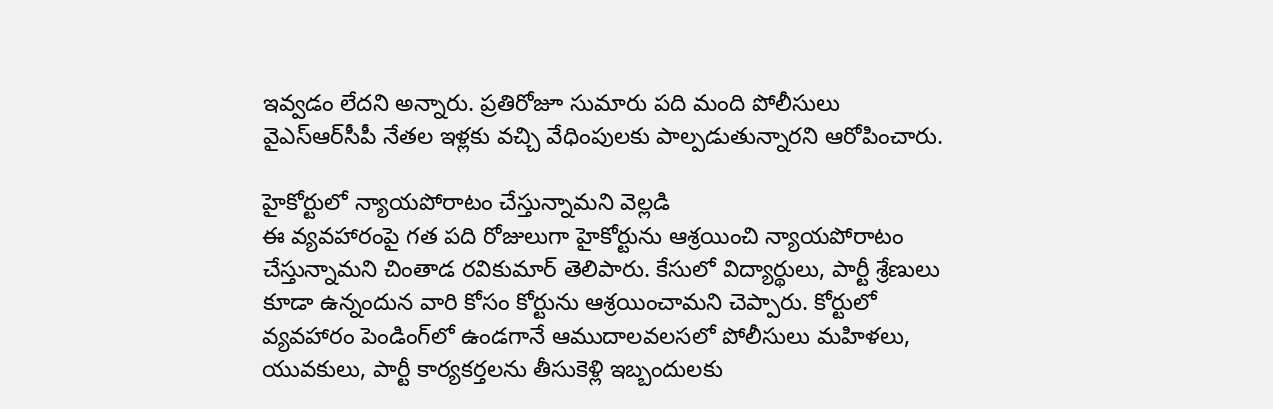ఇవ్వడం లేదని అన్నారు. ప్రతిరోజూ సుమారు పది మంది పోలీసులు వైఎస్ఆర్‌సీపీ నేతల ఇళ్లకు వచ్చి వేధింపులకు పాల్పడుతున్నారని ఆరోపించారు.

హైకోర్టులో న్యాయపోరాటం చేస్తున్నామని వెల్లడి
ఈ వ్యవహారంపై గత పది రోజులుగా హైకోర్టును ఆశ్రయించి న్యాయపోరాటం చేస్తున్నామని చింతాడ రవికుమార్ తెలిపారు. కేసులో విద్యార్థులు, పార్టీ శ్రేణులు కూడా ఉన్నందున వారి కోసం కోర్టును ఆశ్రయించామని చెప్పారు. కోర్టులో వ్యవహారం పెండింగ్‌లో ఉండగానే ఆముదాలవలసలో పోలీసులు మహిళలు, యువకులు, పార్టీ కార్యకర్తలను తీసుకెళ్లి ఇబ్బందులకు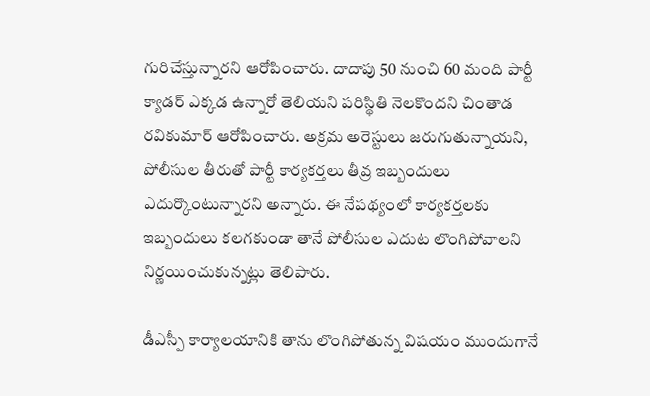గురిచేస్తున్నారని ఆరోపించారు. దాదాపు 50 నుంచి 60 మంది పార్టీ క్యాడర్ ఎక్కడ ఉన్నారో తెలియని పరిస్థితి నెలకొందని చింతాడ రవికుమార్ ఆరోపించారు. అక్రమ అరెస్టులు జరుగుతున్నాయని, పోలీసుల తీరుతో పార్టీ కార్యకర్తలు తీవ్ర ఇబ్బందులు ఎదుర్కొంటున్నారని అన్నారు. ఈ నేపథ్యంలో కార్యకర్తలకు ఇబ్బందులు కలగకుండా తానే పోలీసుల ఎదుట లొంగిపోవాలని నిర్ణయించుకున్నట్లు తెలిపారు.

డీఎస్పీ కార్యాలయానికి తాను లొంగిపోతున్న విషయం ముందుగానే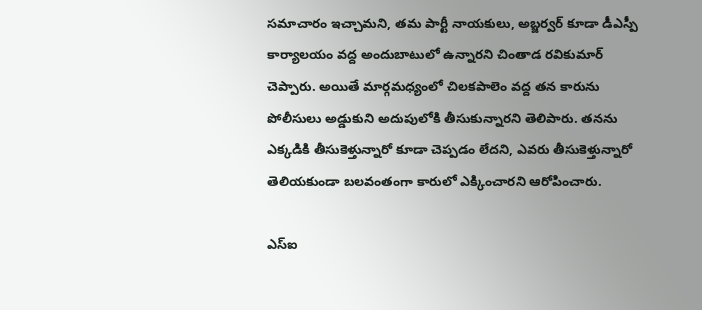సమాచారం ఇచ్చామని, తమ పార్టీ నాయకులు, అబ్జర్వర్ కూడా డీఎస్పీ కార్యాలయం వద్ద అందుబాటులో ఉన్నారని చింతాడ రవికుమార్ చెప్పారు. అయితే మార్గమధ్యంలో చిలకపాలెం వద్ద తన కారును పోలీసులు అడ్డుకుని అదుపులోకి తీసుకున్నారని తెలిపారు. తనను ఎక్కడికి తీసుకెళ్తున్నారో కూడా చెప్పడం లేదని, ఎవరు తీసుకెళ్తున్నారో తెలియకుండా బలవంతంగా కారులో ఎక్కించారని ఆరోపించారు.

ఎస్ఐ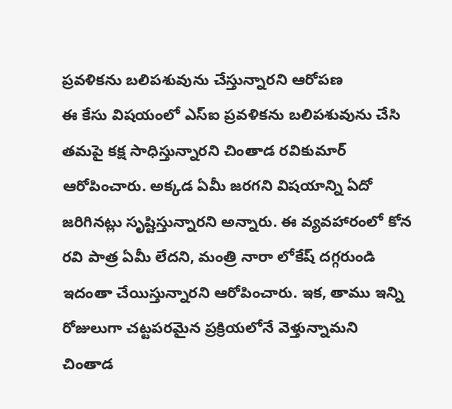ప్రవళికను బలిపశువును చేస్తున్నారని ఆరోపణ
ఈ కేసు విషయంలో ఎస్ఐ ప్రవళికను బలిపశువును చేసి తమపై కక్ష సాధిస్తున్నారని చింతాడ రవికుమార్ ఆరోపించారు. అక్కడ ఏమీ జరగని విషయాన్ని ఏదో జరిగినట్లు సృష్టిస్తున్నారని అన్నారు. ఈ వ్యవహారంలో కోన రవి పాత్ర ఏమీ లేదని, మంత్రి నారా లోకేష్ దగ్గరుండి ఇదంతా చేయిస్తున్నారని ఆరోపించారు. ఇక, తాము ఇన్ని రోజులుగా చట్టపరమైన ప్రక్రియలోనే వెళ్తున్నామని చింతాడ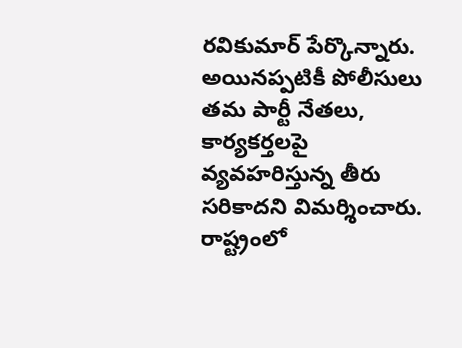రవికుమార్ పేర్కొన్నారు. అయినప్పటికీ పోలీసులు తమ పార్టీ నేతలు, కార్యకర్తలపై వ్యవహరిస్తున్న తీరు సరికాదని విమర్శించారు. రాష్ట్రంలో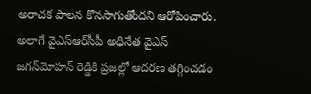అరాచక పాలన కొనసాగుతోందని ఆరోపించారు. అలాగే వైఎస్ఆర్‌సీపీ అధినేత వైఎస్ జగన్‌మోహన్ రెడ్డికి ప్రజల్లో ఆదరణ తగ్గించడం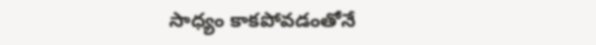సాధ్యం కాకపోవడంతోనే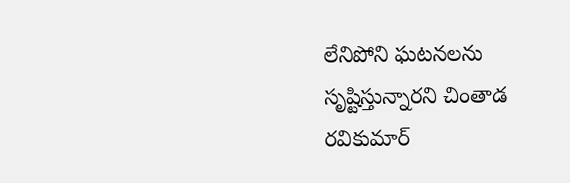లేనిపోని ఘటనలను సృష్టిస్తున్నారని చింతాడ రవికుమార్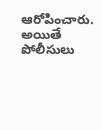ఆరోపించారు. అయితే పోలీసులు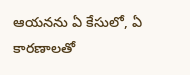ఆయనను ఏ కేసులో, ఏ కారణాలతో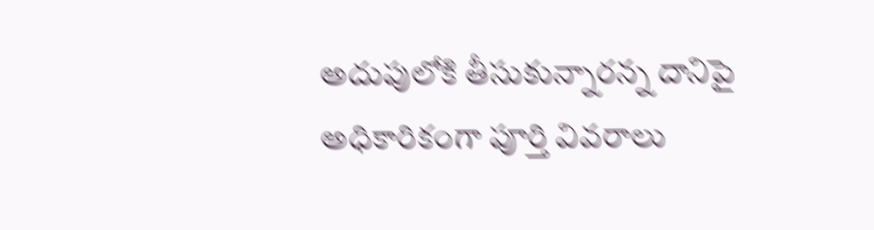అదుపులోకి తీసుకున్నారన్న దానిపై అధికారికంగా పూర్తి వివరాలు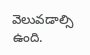వెలువడాల్సి ఉంది.